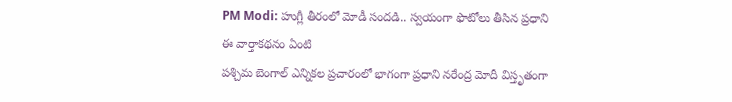PM Modi: హుగ్లీ తీరంలో మోడీ సందడి.. స్వయంగా ఫొటోలు తీసిన ప్రధాని
ఈ వార్తాకథనం ఏంటి
పశ్చిమ బెంగాల్ ఎన్నికల ప్రచారంలో భాగంగా ప్రధాని నరేంద్ర మోదీ విస్తృతంగా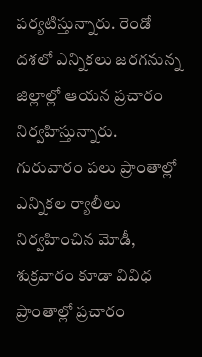పర్యటిస్తున్నారు. రెండో దశలో ఎన్నికలు జరగనున్న జిల్లాల్లో ఆయన ప్రచారం నిర్వహిస్తున్నారు. గురువారం పలు ప్రాంతాల్లో ఎన్నికల ర్యాలీలు నిర్వహించిన మోడీ, శుక్రవారం కూడా వివిధ ప్రాంతాల్లో ప్రచారం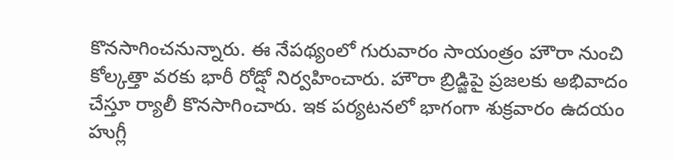కొనసాగించనున్నారు. ఈ నేపథ్యంలో గురువారం సాయంత్రం హౌరా నుంచి కోల్కత్తా వరకు భారీ రోడ్షో నిర్వహించారు. హౌరా బ్రిడ్జిపై ప్రజలకు అభివాదం చేస్తూ ర్యాలీ కొనసాగించారు. ఇక పర్యటనలో భాగంగా శుక్రవారం ఉదయం హుగ్లీ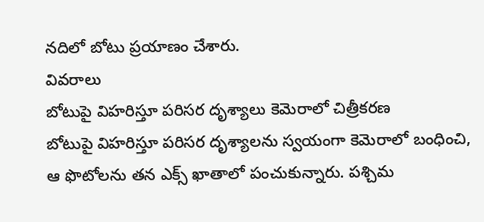నదిలో బోటు ప్రయాణం చేశారు.
వివరాలు
బోటుపై విహరిస్తూ పరిసర దృశ్యాలు కెమెరాలో చిత్రీకరణ
బోటుపై విహరిస్తూ పరిసర దృశ్యాలను స్వయంగా కెమెరాలో బంధించి, ఆ ఫొటోలను తన ఎక్స్ ఖాతాలో పంచుకున్నారు. పశ్చిమ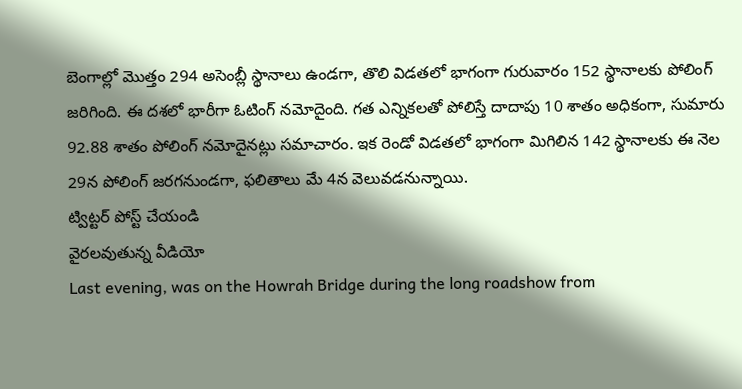బెంగాల్లో మొత్తం 294 అసెంబ్లీ స్థానాలు ఉండగా, తొలి విడతలో భాగంగా గురువారం 152 స్థానాలకు పోలింగ్ జరిగింది. ఈ దశలో భారీగా ఓటింగ్ నమోదైంది. గత ఎన్నికలతో పోలిస్తే దాదాపు 10 శాతం అధికంగా, సుమారు 92.88 శాతం పోలింగ్ నమోదైనట్లు సమాచారం. ఇక రెండో విడతలో భాగంగా మిగిలిన 142 స్థానాలకు ఈ నెల 29న పోలింగ్ జరగనుండగా, ఫలితాలు మే 4న వెలువడనున్నాయి.
ట్విట్టర్ పోస్ట్ చేయండి
వైరలవుతున్న వీడియో
Last evening, was on the Howrah Bridge during the long roadshow from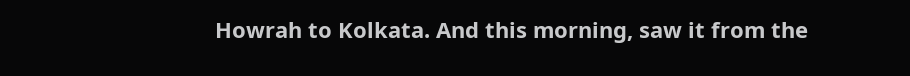Howrah to Kolkata. And this morning, saw it from the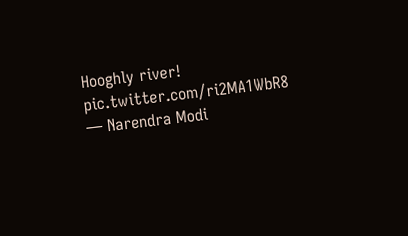Hooghly river! pic.twitter.com/ri2MA1WbR8
— Narendra Modi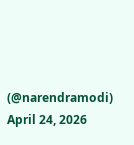(@narendramodi) April 24, 2026